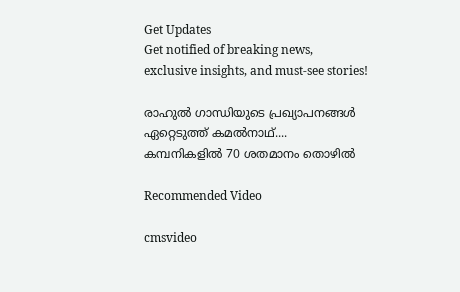Get Updates
Get notified of breaking news, exclusive insights, and must-see stories!

രാഹുല്‍ ഗാന്ധിയുടെ പ്രഖ്യാപനങ്ങള്‍ ഏറ്റെടുത്ത് കമല്‍നാഥ്.... കമ്പനികളില്‍ 70 ശതമാനം തൊഴില്‍

Recommended Video

cmsvideo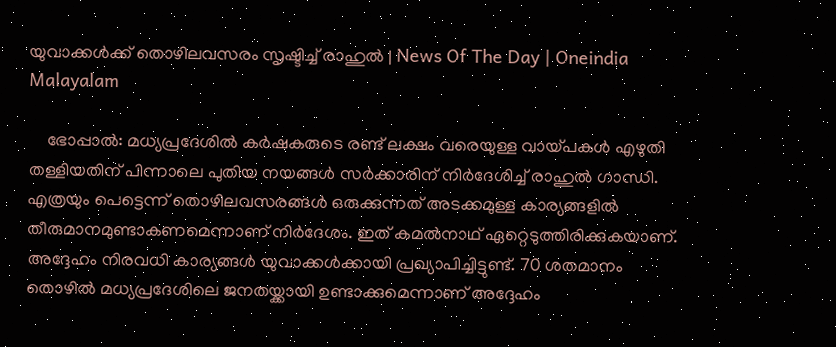യുവാക്കൾക്ക് തൊഴിലവസരം സൃഷ്ടിച്ച് രാഹുൽ | News Of The Day | Oneindia Malayalam

    ഭോപ്പാല്‍: മധ്യപ്രദേശില്‍ കര്‍ഷകരുടെ രണ്ട് ലക്ഷം വരെയുള്ള വായ്പകള്‍ എഴുതി തള്ളിയതിന് പിന്നാലെ പുതിയ നയങ്ങള്‍ സര്‍ക്കാരിന് നിര്‍ദേശിച്ച് രാഹുല്‍ ഗാന്ധി. എത്രയും പെട്ടെന്ന് തൊഴിലവസരങ്ങള്‍ ഒരുക്കുന്നത് അടക്കമുള്ള കാര്യങ്ങളില്‍ തീരുമാനമുണ്ടാകണമെന്നാണ് നിര്‍ദേശം. ഇത് കമല്‍നാഥ് ഏറ്റെടുത്തിരിക്കുകയാണ്. അദ്ദേഹം നിരവധി കാര്യങ്ങള്‍ യുവാക്കള്‍ക്കായി പ്രഖ്യാപിച്ചിട്ടുണ്ട്. 70 ശതമാനം തൊഴില്‍ മധ്യപ്രദേശിലെ ജനതയ്ക്കായി ഉണ്ടാക്കുമെന്നാണ് അദ്ദേഹം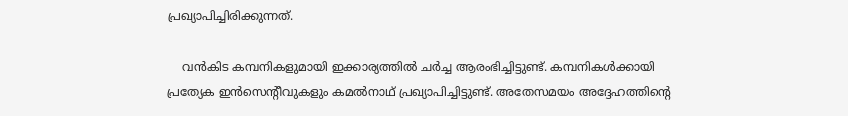പ്രഖ്യാപിച്ചിരിക്കുന്നത്.

    വന്‍കിട കമ്പനികളുമായി ഇക്കാര്യത്തില്‍ ചര്‍ച്ച ആരംഭിച്ചിട്ടുണ്ട്. കമ്പനികള്‍ക്കായി പ്രത്യേക ഇന്‍സെന്റീവുകളും കമല്‍നാഥ് പ്രഖ്യാപിച്ചിട്ടുണ്ട്. അതേസമയം അദ്ദേഹത്തിന്റെ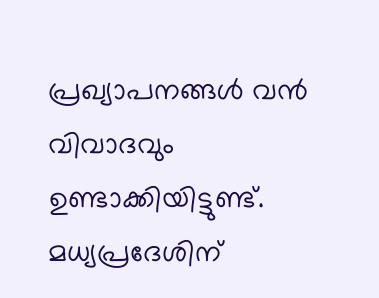പ്രഖ്യാപനങ്ങള്‍ വന്‍ വിവാദവും ഉണ്ടാക്കിയിട്ടുണ്ട്. മധ്യപ്രദേശിന്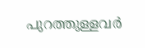പുറത്തുള്ളവര്‍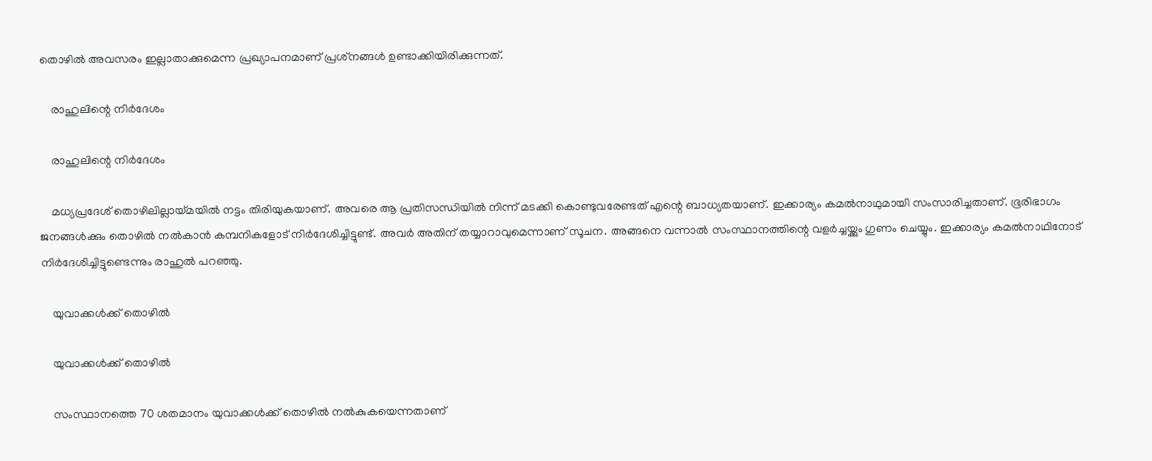തൊഴില്‍ അവസരം ഇല്ലാതാക്കുമെന്ന പ്രഖ്യാപനമാണ് പ്രശ്‌നങ്ങള്‍ ഉണ്ടാക്കിയിരിക്കുന്നത്.

    രാഹുലിന്റെ നിര്‍ദേശം

    രാഹുലിന്റെ നിര്‍ദേശം

    മധ്യപ്രദേശ് തൊഴിലില്ലായ്മയില്‍ നട്ടം തിരിയുകയാണ്. അവരെ ആ പ്രതിസന്ധിയില്‍ നിന്ന് മടക്കി കൊണ്ടുവരേണ്ടത് എന്റെ ബാധ്യതയാണ്. ഇക്കാര്യം കമല്‍നാഥുമായി സംസാരിച്ചതാണ്. ഭൂരിഭാഗം ജനങ്ങള്‍ക്കും തൊഴില്‍ നല്‍കാന്‍ കമ്പനികളോട് നിര്‍ദേശിച്ചിട്ടുണ്ട്. അവര്‍ അതിന് തയ്യാറാവുമെന്നാണ് സൂചന. അങ്ങനെ വന്നാല്‍ സംസ്ഥാനത്തിന്റെ വളര്‍ച്ചയ്ക്കും ഗുണം ചെയ്യും. ഇക്കാര്യം കമല്‍നാഥിനോട് നിര്‍ദേശിച്ചിട്ടുണ്ടെന്നും രാഹുല്‍ പറഞ്ഞു.

    യുവാക്കള്‍ക്ക് തൊഴില്‍

    യുവാക്കള്‍ക്ക് തൊഴില്‍

    സംസ്ഥാനത്തെ 70 ശതമാനം യുവാക്കള്‍ക്ക് തൊഴില്‍ നല്‍കുകയെന്നതാണ്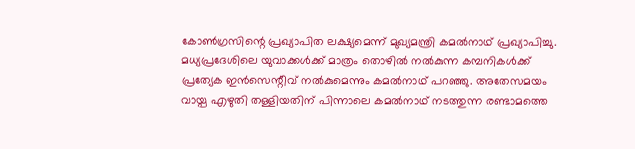കോണ്‍ഗ്രസിന്റെ പ്രഖ്യാപിത ലക്ഷ്യമെന്ന് മുഖ്യമന്ത്രി കമല്‍നാഥ് പ്രഖ്യാപിച്ചു. മധ്യപ്രദേശിലെ യുവാക്കള്‍ക്ക് മാത്രം തൊഴില്‍ നല്‍കുന്ന കമ്പനികള്‍ക്ക് പ്രത്യേക ഇന്‍സെന്റീവ് നല്‍കുമെന്നും കമല്‍നാഥ് പറഞ്ഞു. അതേസമയം വായ്പ എഴുതി തള്ളിയതിന് പിന്നാലെ കമല്‍നാഥ് നടത്തുന്ന രണ്ടാമത്തെ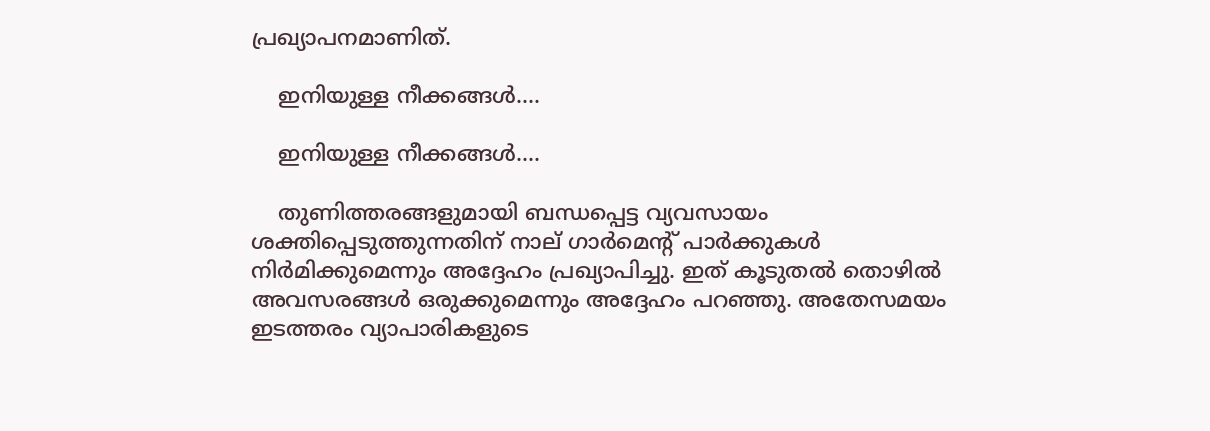പ്രഖ്യാപനമാണിത്.

    ഇനിയുള്ള നീക്കങ്ങള്‍....

    ഇനിയുള്ള നീക്കങ്ങള്‍....

    തുണിത്തരങ്ങളുമായി ബന്ധപ്പെട്ട വ്യവസായം ശക്തിപ്പെടുത്തുന്നതിന് നാല് ഗാര്‍മെന്റ് പാര്‍ക്കുകള്‍ നിര്‍മിക്കുമെന്നും അദ്ദേഹം പ്രഖ്യാപിച്ചു. ഇത് കൂടുതല്‍ തൊഴില്‍ അവസരങ്ങള്‍ ഒരുക്കുമെന്നും അദ്ദേഹം പറഞ്ഞു. അതേസമയം ഇടത്തരം വ്യാപാരികളുടെ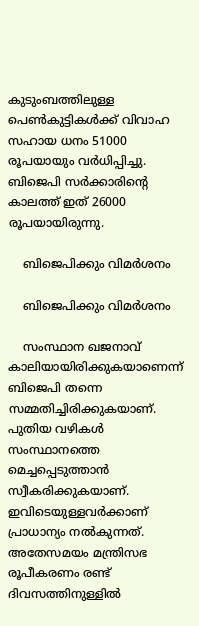കുടുംബത്തിലുള്ള പെണ്‍കുട്ടികള്‍ക്ക് വിവാഹ സഹായ ധനം 51000 രൂപയായും വര്‍ധിപ്പിച്ചു. ബിജെപി സര്‍ക്കാരിന്റെ കാലത്ത് ഇത് 26000 രൂപയായിരുന്നു.

    ബിജെപിക്കും വിമര്‍ശനം

    ബിജെപിക്കും വിമര്‍ശനം

    സംസ്ഥാന ഖജനാവ് കാലിയായിരിക്കുകയാണെന്ന് ബിജെപി തന്നെ സമ്മതിച്ചിരിക്കുകയാണ്. പുതിയ വഴികള്‍ സംസ്ഥാനത്തെ മെച്ചപ്പെടുത്താന്‍ സ്വീകരിക്കുകയാണ്. ഇവിടെയുള്ളവര്‍ക്കാണ് പ്രാധാന്യം നല്‍കുന്നത്. അതേസമയം മന്ത്രിസഭ രൂപീകരണം രണ്ട് ദിവസത്തിനുള്ളില്‍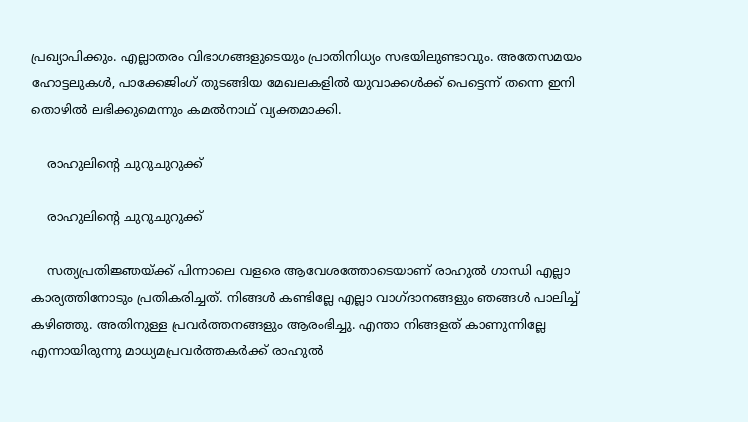പ്രഖ്യാപിക്കും. എല്ലാതരം വിഭാഗങ്ങളുടെയും പ്രാതിനിധ്യം സഭയിലുണ്ടാവും. അതേസമയം ഹോട്ടലുകള്‍, പാക്കേജിംഗ് തുടങ്ങിയ മേഖലകളില്‍ യുവാക്കള്‍ക്ക് പെട്ടെന്ന് തന്നെ ഇനി തൊഴില്‍ ലഭിക്കുമെന്നും കമല്‍നാഥ് വ്യക്തമാക്കി.

    രാഹുലിന്റെ ചുറുചുറുക്ക്

    രാഹുലിന്റെ ചുറുചുറുക്ക്

    സത്യപ്രതിജ്ഞയ്ക്ക് പിന്നാലെ വളരെ ആവേശത്തോടെയാണ് രാഹുല്‍ ഗാന്ധി എല്ലാ കാര്യത്തിനോടും പ്രതികരിച്ചത്. നിങ്ങള്‍ കണ്ടില്ലേ എല്ലാ വാഗ്ദാനങ്ങളും ഞങ്ങള്‍ പാലിച്ച് കഴിഞ്ഞു. അതിനുള്ള പ്രവര്‍ത്തനങ്ങളും ആരംഭിച്ചു. എന്താ നിങ്ങളത് കാണുന്നില്ലേ എന്നായിരുന്നു മാധ്യമപ്രവര്‍ത്തകര്‍ക്ക് രാഹുല്‍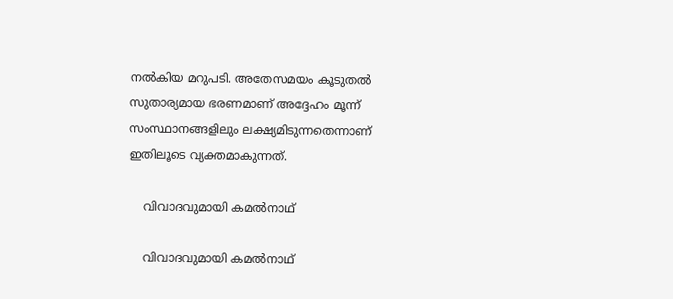നല്‍കിയ മറുപടി. അതേസമയം കൂടുതല്‍ സുതാര്യമായ ഭരണമാണ് അദ്ദേഹം മൂന്ന് സംസ്ഥാനങ്ങളിലും ലക്ഷ്യമിടുന്നതെന്നാണ് ഇതിലൂടെ വ്യക്തമാകുന്നത്.

    വിവാദവുമായി കമല്‍നാഥ്

    വിവാദവുമായി കമല്‍നാഥ്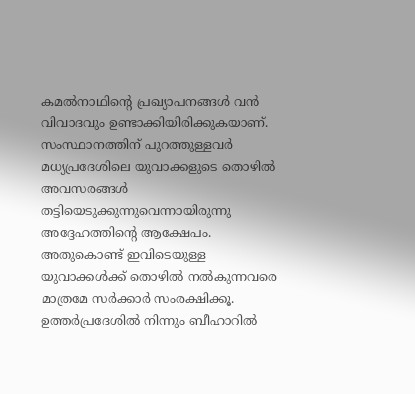കമല്‍നാഥിന്റെ പ്രഖ്യാപനങ്ങള്‍ വന്‍ വിവാദവും ഉണ്ടാക്കിയിരിക്കുകയാണ്. സംസ്ഥാനത്തിന് പുറത്തുള്ളവര്‍ മധ്യപ്രദേശിലെ യുവാക്കളുടെ തൊഴില്‍ അവസരങ്ങള്‍ തട്ടിയെടുക്കുന്നുവെന്നായിരുന്നു അദ്ദേഹത്തിന്റെ ആക്ഷേപം. അതുകൊണ്ട് ഇവിടെയുള്ള യുവാക്കള്‍ക്ക് തൊഴില്‍ നല്‍കുന്നവരെ മാത്രമേ സര്‍ക്കാര്‍ സംരക്ഷിക്കൂ. ഉത്തര്‍പ്രദേശില്‍ നിന്നും ബീഹാറില്‍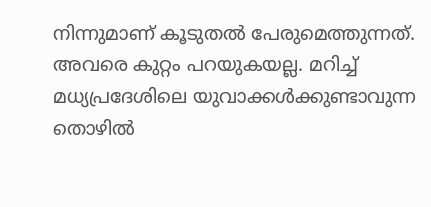നിന്നുമാണ് കൂടുതല്‍ പേരുമെത്തുന്നത്. അവരെ കുറ്റം പറയുകയല്ല. മറിച്ച് മധ്യപ്രദേശിലെ യുവാക്കള്‍ക്കുണ്ടാവുന്ന തൊഴില്‍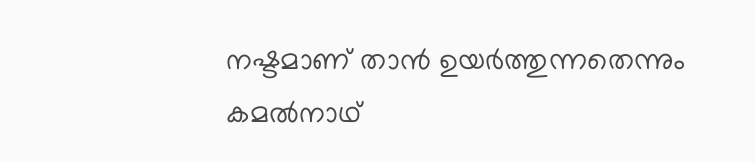നഷ്ടമാണ് താന്‍ ഉയര്‍ത്തുന്നതെന്നും കമല്‍നാഥ്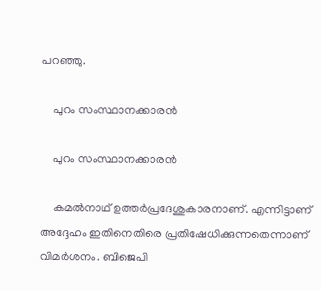പറഞ്ഞു.

    പുറം സംസ്ഥാനക്കാരന്‍

    പുറം സംസ്ഥാനക്കാരന്‍

    കമല്‍നാഥ് ഉത്തര്‍പ്രദേശുകാരനാണ്. എന്നിട്ടാണ് അദ്ദേഹം ഇതിനെതിരെ പ്രതിഷേധിക്കുന്നതെന്നാണ് വിമര്‍ശനം. ബിജെപി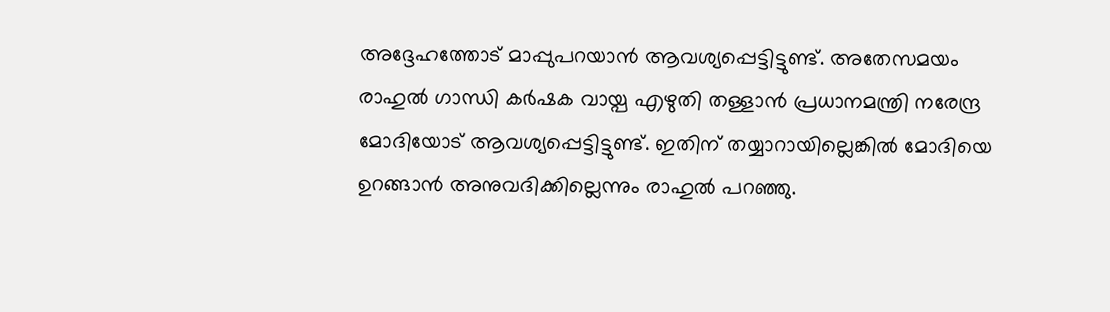അദ്ദേഹത്തോട് മാപ്പുപറയാന്‍ ആവശ്യപ്പെട്ടിട്ടുണ്ട്. അതേസമയം രാഹുല്‍ ഗാന്ധി കര്‍ഷക വായ്പ എഴുതി തള്ളാന്‍ പ്രധാനമന്ത്രി നരേന്ദ്ര മോദിയോട് ആവശ്യപ്പെട്ടിട്ടുണ്ട്. ഇതിന് തയ്യാറായില്ലെങ്കില്‍ മോദിയെ ഉറങ്ങാന്‍ അനുവദിക്കില്ലെന്നും രാഹുല്‍ പറഞ്ഞു.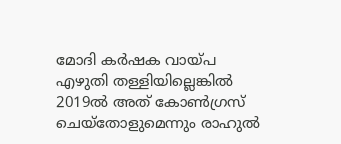മോദി കര്‍ഷക വായ്പ എഴുതി തള്ളിയില്ലെങ്കില്‍ 2019ല്‍ അത് കോണ്‍ഗ്രസ് ചെയ്‌തോളുമെന്നും രാഹുല്‍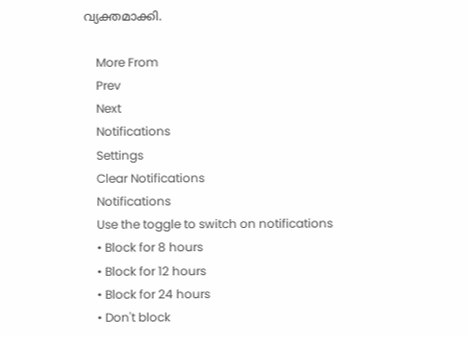വ്യക്തമാക്കി.

    More From
    Prev
    Next
    Notifications
    Settings
    Clear Notifications
    Notifications
    Use the toggle to switch on notifications
    • Block for 8 hours
    • Block for 12 hours
    • Block for 24 hours
    • Don't block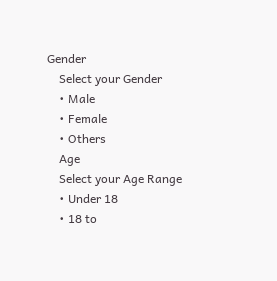Gender
    Select your Gender
    • Male
    • Female
    • Others
    Age
    Select your Age Range
    • Under 18
    • 18 to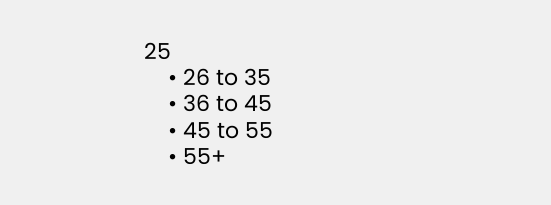25
    • 26 to 35
    • 36 to 45
    • 45 to 55
    • 55+